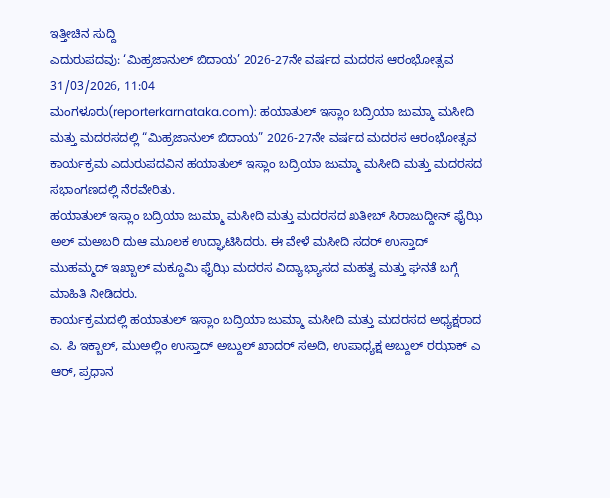ಇತ್ತೀಚಿನ ಸುದ್ದಿ
ಎದುರುಪದವು: ‘ಮಿಹ್ರಜಾನುಲ್ ಬಿದಾಯ’ 2026-27ನೇ ವರ್ಷದ ಮದರಸ ಆರಂಭೋತ್ಸವ
31/03/2026, 11:04
ಮಂಗಳೂರು(reporterkarnataka.com): ಹಯಾತುಲ್ ಇಸ್ಲಾಂ ಬದ್ರಿಯಾ ಜುಮ್ಮಾ ಮಸೀದಿ ಮತ್ತು ಮದರಸದಲ್ಲಿ “ಮಿಹ್ರಜಾನುಲ್ ಬಿದಾಯ” 2026-27ನೇ ವರ್ಷದ ಮದರಸ ಆರಂಭೋತ್ಸವ ಕಾರ್ಯಕ್ರಮ ಎದುರುಪದವಿನ ಹಯಾತುಲ್ ಇಸ್ಲಾಂ ಬದ್ರಿಯಾ ಜುಮ್ಮಾ ಮಸೀದಿ ಮತ್ತು ಮದರಸದ ಸಭಾಂಗಣದಲ್ಲಿ ನೆರವೇರಿತು.
ಹಯಾತುಲ್ ಇಸ್ಲಾಂ ಬದ್ರಿಯಾ ಜುಮ್ಮಾ ಮಸೀದಿ ಮತ್ತು ಮದರಸದ ಖತೀಬ್ ಸಿರಾಜುದ್ದೀನ್ ಫೈಝಿ ಅಲ್ ಮಅಬರಿ ದುಆ ಮೂಲಕ ಉದ್ಘಾಟಿಸಿದರು. ಈ ವೇಳೆ ಮಸೀದಿ ಸದರ್ ಉಸ್ತಾದ್ ಮುಹಮ್ಮದ್ ಇಖ್ಬಾಲ್ ಮಕ್ದೂಮಿ ಫೈಝಿ ಮದರಸ ವಿದ್ಯಾಭ್ಯಾಸದ ಮಹತ್ವ ಮತ್ತು ಘನತೆ ಬಗ್ಗೆ ಮಾಹಿತಿ ನೀಡಿದರು.
ಕಾರ್ಯಕ್ರಮದಲ್ಲಿ ಹಯಾತುಲ್ ಇಸ್ಲಾಂ ಬದ್ರಿಯಾ ಜುಮ್ಮಾ ಮಸೀದಿ ಮತ್ತು ಮದರಸದ ಅಧ್ಯಕ್ಷರಾದ ಎ. ಪಿ ಇಕ್ಬಾಲ್, ಮುಅಲ್ಲಿಂ ಉಸ್ತಾದ್ ಅಬ್ದುಲ್ ಖಾದರ್ ಸಅದಿ, ಉಪಾಧ್ಯಕ್ಷ ಅಬ್ದುಲ್ ರಝಾಕ್ ಎ ಆರ್, ಪ್ರಧಾನ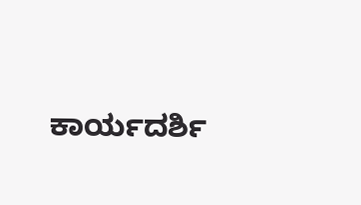ಕಾರ್ಯದರ್ಶಿ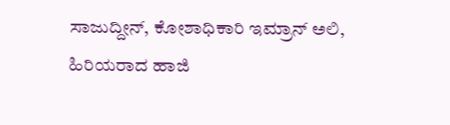ಸಾಜುದ್ದೀನ್, ಕೋಶಾಧಿಕಾರಿ ಇಮ್ರಾನ್ ಅಲಿ, ಹಿರಿಯರಾದ ಹಾಜಿ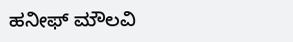ಹನೀಫ್ ಮೌಲವಿ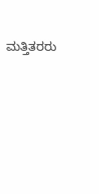ಮತ್ತಿತರರು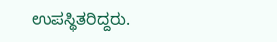ಉಪಸ್ಥಿತರಿದ್ದರು.